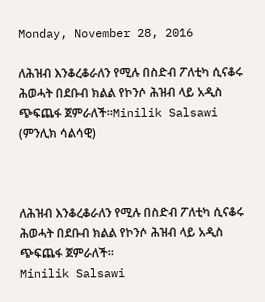Monday, November 28, 2016

ለሕዝብ እንቆረቆራለን የሚሉ በስድብ ፖለቲካ ሲናቆሩ ሕወሓት በደቡብ ክልል የኮንሶ ሕዝብ ላይ አዲስ ጭፍጨፋ ጀምራለች።Minilik Salsawi (ምንሊክ ሳልሳዊ)



ለሕዝብ እንቆረቆራለን የሚሉ በስድብ ፖለቲካ ሲናቆሩ ሕወሓት በደቡብ ክልል የኮንሶ ሕዝብ ላይ አዲስ ጭፍጨፋ ጀምራለች።
Minilik Salsawi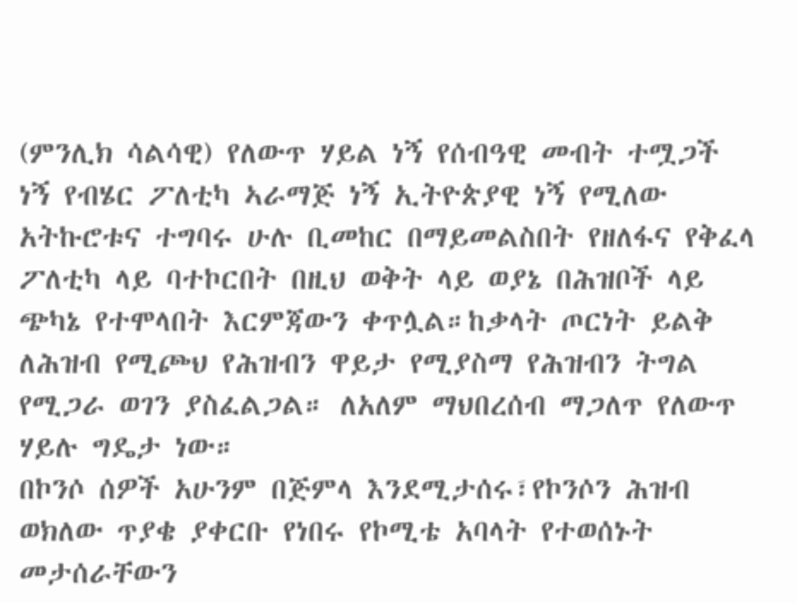(ምንሊክ ሳልሳዊ) የለውጥ ሃይል ነኝ የሰብዓዊ መብት ተሟጋች ነኝ የብሄር ፖለቲካ ኣራማጅ ነኝ ኢትዮጵያዊ ነኝ የሚለው አትኩሮቱና ተግባሩ ሁሉ ቢመከር በማይመልስበት የዘለፋና የቅፈላ ፖለቲካ ላይ ባተኮርበት በዚህ ወቅት ላይ ወያኔ በሕዝቦች ላይ ጭካኔ የተሞላበት እርምጃውን ቀጥሏል።ከቃላት ጦርነት ይልቅ ለሕዝብ የሚጮህ የሕዝብን ዋይታ የሚያስማ የሕዝብን ትግል የሚጋራ ወገን ያስፈልጋል። ለአለም ማህበረሰብ ማጋለጥ የለውጥ ሃይሉ ግዴታ ነው።
በኮንሶ ሰዎች አሁንም በጅምላ እንደሚታሰሩ፣የኮንሶን ሕዝብ ወክለው ጥያቄ ያቀርቡ የነበሩ የኮሚቴ አባላት የተወሰኑት መታሰራቸውን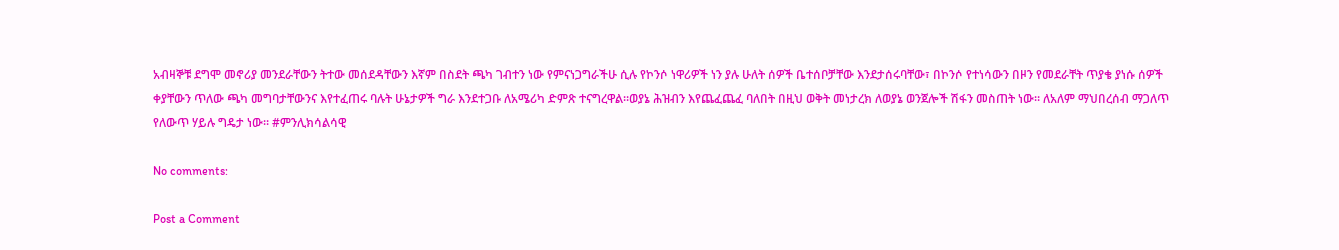አብዛኞቹ ደግሞ መኖሪያ መንደራቸውን ትተው መሰደዳቸውን እኛም በስደት ጫካ ገብተን ነው የምናነጋግራችሁ ሲሉ የኮንሶ ነዋሪዎች ነን ያሉ ሁለት ሰዎች ቤተሰቦቻቸው እንደታሰሩባቸው፣ በኮንሶ የተነሳውን በዞን የመደራቸት ጥያቄ ያነሱ ሰዎች ቀያቸውን ጥለው ጫካ መግባታቸውንና እየተፈጠሩ ባሉት ሁኔታዎች ግራ እንደተጋቡ ለአሜሪካ ድምጽ ተናግረዋል።ወያኔ ሕዝብን እየጨፈጨፈ ባለበት በዚህ ወቅት መነታረክ ለወያኔ ወንጀሎች ሽፋን መስጠት ነው። ለአለም ማህበረሰብ ማጋለጥ የለውጥ ሃይሉ ግዴታ ነው። #ምንሊክሳልሳዊ

No comments:

Post a Comment